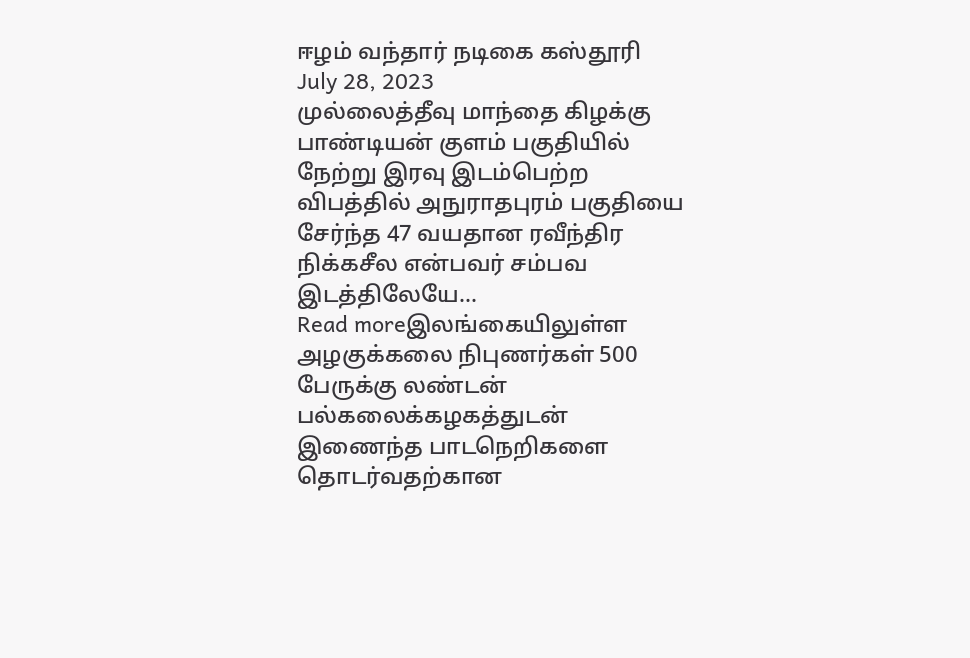ஈழம் வந்தார் நடிகை கஸ்தூரி
July 28, 2023
முல்லைத்தீவு மாந்தை கிழக்கு பாண்டியன் குளம் பகுதியில் நேற்று இரவு இடம்பெற்ற விபத்தில் அநுராதபுரம் பகுதியை சேர்ந்த 47 வயதான ரவீந்திர நிக்கசீல என்பவர் சம்பவ இடத்திலேயே...
Read moreஇலங்கையிலுள்ள அழகுக்கலை நிபுணர்கள் 500 பேருக்கு லண்டன் பல்கலைக்கழகத்துடன் இணைந்த பாடநெறிகளை தொடர்வதற்கான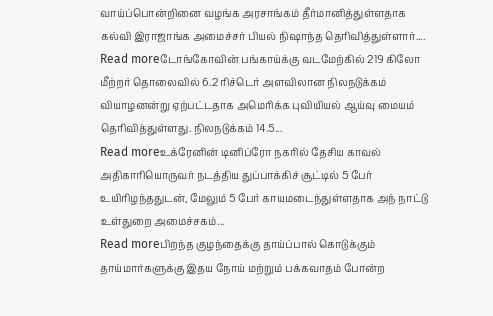வாய்ப்பொன்றினை வழங்க அரசாங்கம் தீர்மானித்துள்ளதாக கல்வி இராஜாங்க அமைச்சர் பியல் நிஷாந்த தெரிவித்துள்ளார்....
Read moreடோங்கோவின் பங்காய்க்கு வடமேற்கில் 219 கிலோ மீற்றர் தொலைவில் 6.2 ரிச்டெர் அளவிலான நிலநடுக்கம் வியாழனன்று ஏற்பட்டதாக அமெரிக்க புவியியல் ஆய்வு மையம் தெரிவித்துள்ளது. நிலநடுக்கம் 14.5...
Read moreஉக்ரேனின் டினிப்ரோ நகரில் தேசிய காவல் அதிகாரியொருவர் நடத்திய துப்பாக்கிச் சூட்டில் 5 பேர் உயிரிழந்ததுடன், மேலும் 5 பேர் காயமடைந்துள்ளதாக அந் நாட்டு உள்துறை அமைச்சகம்...
Read moreபிறந்த குழந்தைக்கு தாய்ப்பால் கொடுக்கும் தாய்மார்களுக்கு இதய நோய் மற்றும் பக்கவாதம் போன்ற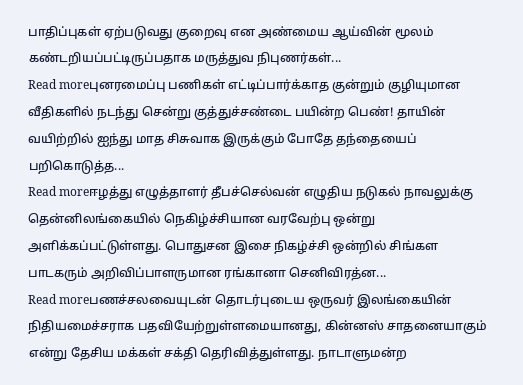பாதிப்புகள் ஏற்படுவது குறைவு என அண்மைய ஆய்வின் மூலம் கண்டறியப்பட்டிருப்பதாக மருத்துவ நிபுணர்கள்...
Read moreபுனரமைப்பு பணிகள் எட்டிப்பார்க்காத குன்றும் குழியுமான வீதிகளில் நடந்து சென்று குத்துச்சண்டை பயின்ற பெண்! தாயின் வயிற்றில் ஐந்து மாத சிசுவாக இருக்கும் போதே தந்தையைப் பறிகொடுத்த...
Read moreஈழத்து எழுத்தாளர் தீபச்செல்வன் எழுதிய நடுகல் நாவலுக்கு தென்னிலங்கையில் நெகிழ்ச்சியான வரவேற்பு ஒன்று அளிக்கப்பட்டுள்ளது. பொதுசன இசை நிகழ்ச்சி ஒன்றில் சிங்கள பாடகரும் அறிவிப்பாளருமான ரங்கானா செனிவிரத்ன...
Read moreபணச்சலவையுடன் தொடர்புடைய ஒருவர் இலங்கையின் நிதியமைச்சராக பதவியேற்றுள்ளமையானது, கின்னஸ் சாதனையாகும் என்று தேசிய மக்கள் சக்தி தெரிவித்துள்ளது. நாடாளுமன்ற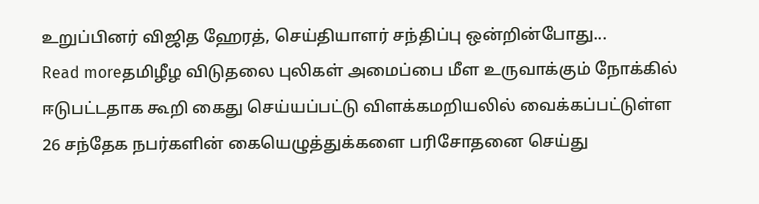உறுப்பினர் விஜித ஹேரத், செய்தியாளர் சந்திப்பு ஒன்றின்போது...
Read moreதமிழீழ விடுதலை புலிகள் அமைப்பை மீள உருவாக்கும் நோக்கில் ஈடுபட்டதாக கூறி கைது செய்யப்பட்டு விளக்கமறியலில் வைக்கப்பட்டுள்ள 26 சந்தேக நபர்களின் கையெழுத்துக்களை பரிசோதனை செய்து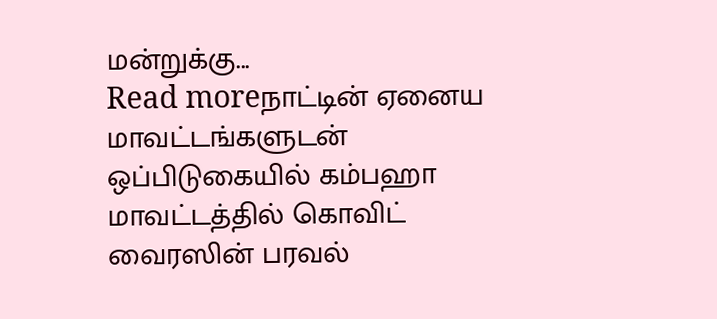மன்றுக்கு...
Read moreநாட்டின் ஏனைய மாவட்டங்களுடன் ஒப்பிடுகையில் கம்பஹா மாவட்டத்தில் கொவிட் வைரஸின் பரவல்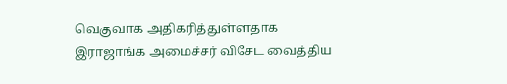வெகுவாக அதிகரித்துள்ளதாக இராஜாங்க அமைச்சர் விசேட வைத்திய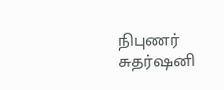நிபுணர் சுதர்ஷனி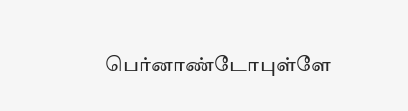பெர்னாண்டோபுள்ளே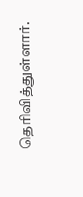தெரிவித்துள்ளார்.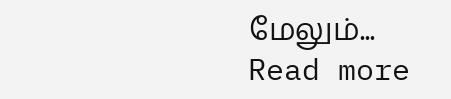மேலும்...
Read more